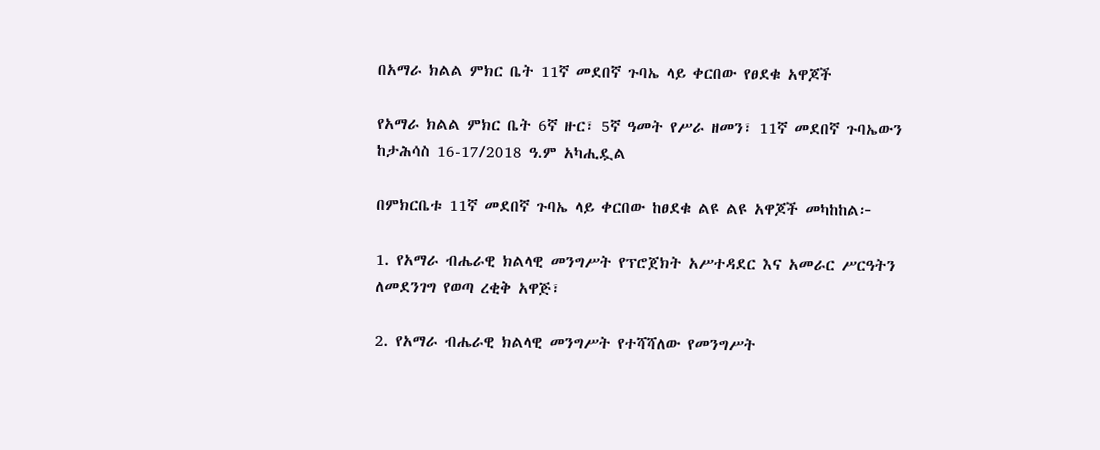በአማራ ክልል ምክር ቤት 11ኛ መደበኛ ጉባኤ ላይ ቀርበው የፀደቁ አዋጆች

የአማራ ክልል ምክር ቤት 6ኛ ዙር፣ 5ኛ ዓመት የሥራ ዘመን፣ 11ኛ መደበኛ ጉባኤውን ከታሕሳስ 16-17/2018 ዓ.ም አካሒዷል

በምክርቤቱ 11ኛ መደበኛ ጉባኤ ላይ ቀርበው ከፀደቁ ልዩ ልዩ አዋጆች መካከከል፦

1. የአማራ ብሔራዊ ክልላዊ መንግሥት የፕሮጀክት አሥተዳደር እና አመራር ሥርዓትን ለመደንገግ የወጣ ረቂቅ አዋጅ፣

2. የአማራ ብሔራዊ ክልላዊ መንግሥት የተሻሻለው የመንግሥት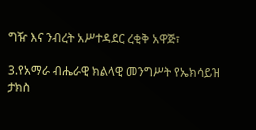ግዥ እና ንብረት አሥተዳደር ረቂቅ አዋጅ፣

3.የአማራ ብሔራዊ ክልላዊ መንግሥት የኤክሳይዝ ታክስ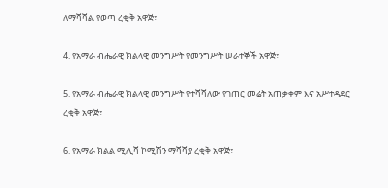ለማሻሻል የወጣ ረቂቅ አዋጅ፣

4. የአማራ ብሔራዊ ክልላዊ መንግሥት የመንግሥት ሠራተኞች አዋጅ፣

5. የአማራ ብሔራዊ ክልላዊ መንግሥት የተሻሻለው የገጠር መሬት አጠቃቀም እና አሥተዳደር ረቂቅ አዋጅ፣

6. የአማራ ክልል ሚሊሻ ኮሚሽን ማሻሻያ ረቂቅ አዋጅ፣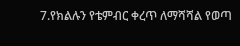7.የክልሉን የቴምብር ቀረጥ ለማሻሻል የወጣ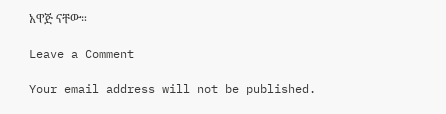አዋጅ ናቸው።

Leave a Comment

Your email address will not be published.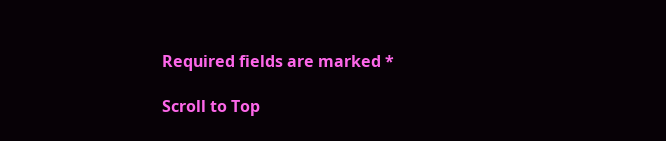Required fields are marked *

Scroll to Top